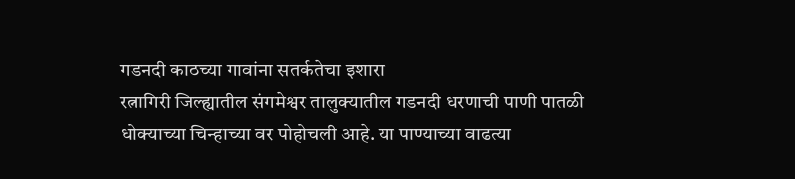गडनदी काठच्या गावांना सतर्कतेचा इशारा
रत्नागिरी जिल्ह्यातील संगमेश्वर तालुक्यातील गडनदी धरणाची पाणी पातळी धोक्याच्या चिन्हाच्या वर पोहोचली आहे. या पाण्याच्या वाढत्या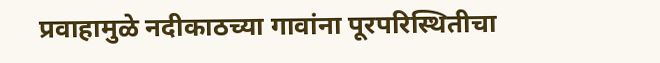प्रवाहामुळे नदीकाठच्या गावांना पूरपरिस्थितीचा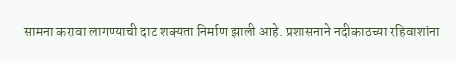सामना करावा लागण्याची दाट शक्यता निर्माण झाली आहे. प्रशासनाने नदीकाठच्या रहिवाशांना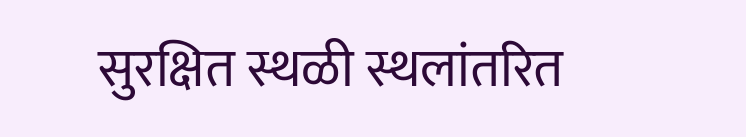सुरक्षित स्थळी स्थलांतरित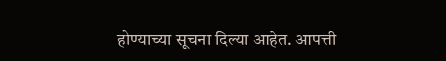होण्याच्या सूचना दिल्या आहेत. आपत्ती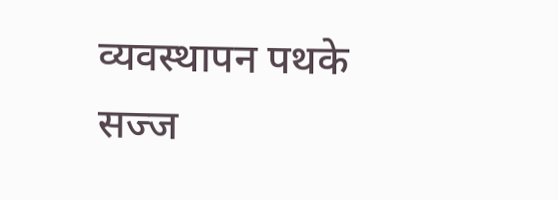व्यवस्थापन पथके सज्ज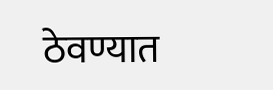ठेवण्यात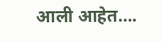आली आहेत….